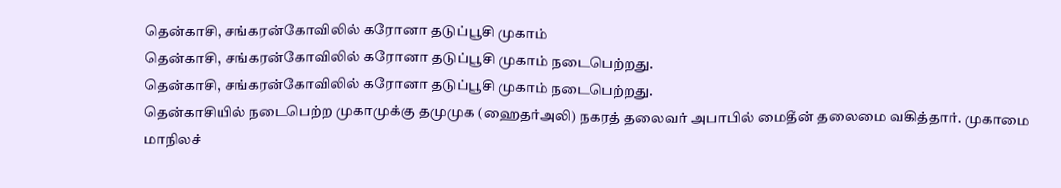தென்காசி, சங்கரன்கோவிலில் கரோனா தடுப்பூசி முகாம்
தென்காசி, சங்கரன்கோவிலில் கரோனா தடுப்பூசி முகாம் நடைபெற்றது.
தென்காசி, சங்கரன்கோவிலில் கரோனா தடுப்பூசி முகாம் நடைபெற்றது.
தென்காசியில் நடைபெற்ற முகாமுக்கு தமுமுக (ஹைதர்அலி) நகரத் தலைவர் அபாபில் மைதீன் தலைமை வகித்தார். முகாமை மாநிலச்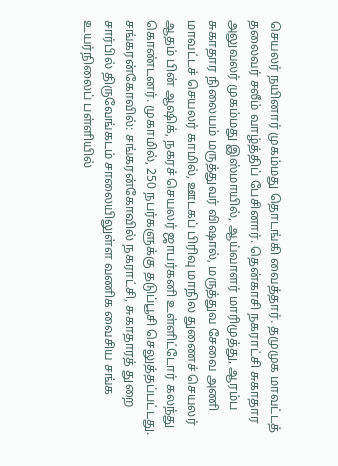செயலர் நயினார் முகம்மது தொடங்கி வைத்தார். தமுமுக மாவட்டத் தலைவர் சலீம் வாழ்த்திப் பேசினார். தென்காசி நகராட்சி சுகாதார அலுவலர் முகம்மது இஸ்மாயில், ஆய்வாளர் மாரிமுத்து, ஆரம்ப சுகாதார நிலையம் மருத்துவர் விஷால், மருத்துவ சேவை அணி மாவட்டச் செயலர் காமில், ஊடகப் பிரிவு மாநில துணைச் செயலர் ஆதம் பின் ஆஷிக், நகரச் செயலர் ஜாபர்கனி உள்ளிட்டோர் கலந்து கொண்டனர். முகாமில், 250 நபர்களுக்கு தடுப்பூசி செலுத்தப்பட்டது.
சங்கரன்கோவில்: சங்கரன்கோவில் நகராட்சி, சுகாதாரத் துறை சார்பில் திருவேங்கடம் சாலையிலுள்ள வணிக வைசிய சங்க உயர்நிலைப் பள்ளியில்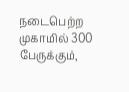நடைபெற்ற முகாமில் 300 பேருக்கும்,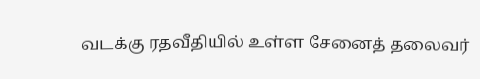வடக்கு ரதவீதியில் உள்ள சேனைத் தலைவர்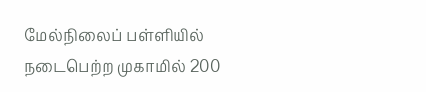மேல்நிலைப் பள்ளியில் நடைபெற்ற முகாமில் 200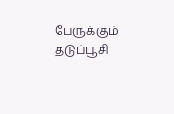பேருக்கும் தடுப்பூசி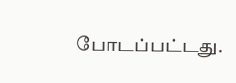போடப்பட்டது.